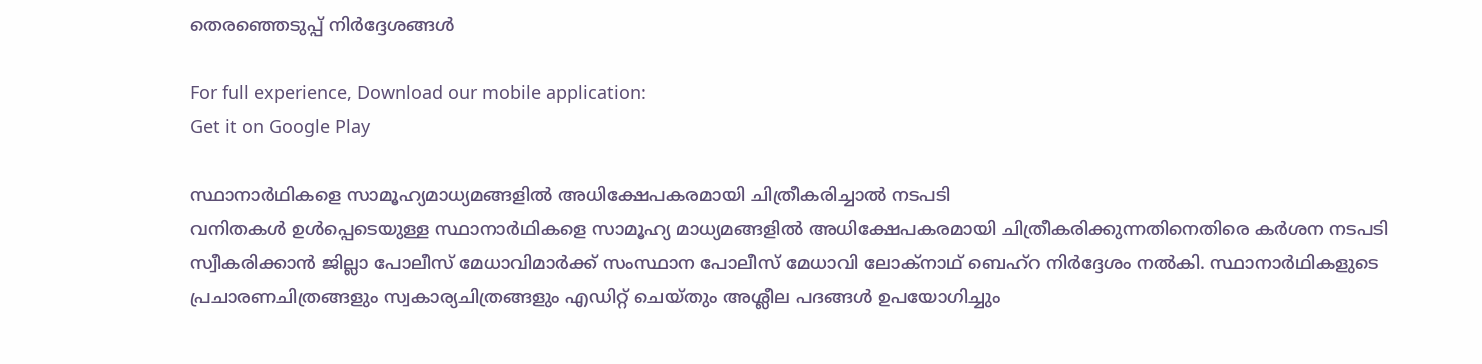തെരഞ്ഞെടുപ്പ്‌ നിര്‍ദ്ദേശങ്ങള്‍

For full experience, Download our mobile application:
Get it on Google Play

സ്ഥാനാര്‍ഥികളെ സാമൂഹ്യമാധ്യമങ്ങളില്‍ അധിക്ഷേപകരമായി ചിത്രീകരിച്ചാല്‍ നടപടി
വനിതകള്‍ ഉള്‍പ്പെടെയുള്ള സ്ഥാനാര്‍ഥികളെ സാമൂഹ്യ മാധ്യമങ്ങളില്‍ അധിക്ഷേപകരമായി ചിത്രീകരിക്കുന്നതിനെതിരെ കര്‍ശന നടപടി സ്വീകരിക്കാന്‍ ജില്ലാ പോലീസ് മേധാവിമാര്‍ക്ക് സംസ്ഥാന പോലീസ് മേധാവി ലോക്‌നാഥ് ബെഹ്‌റ നിര്‍ദ്ദേശം നല്‍കി. സ്ഥാനാര്‍ഥികളുടെ പ്രചാരണചിത്രങ്ങളും സ്വകാര്യചിത്രങ്ങളും എഡിറ്റ് ചെയ്തും അശ്ലീല പദങ്ങള്‍ ഉപയോഗിച്ചും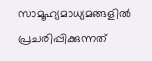സാമൂഹ്യമാധ്യമങ്ങളില്‍ പ്രചരിപ്പിക്കുന്നത്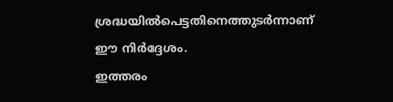ശ്രദ്ധയില്‍പെട്ടതിനെത്തുടര്‍ന്നാണ് ഈ നിര്‍ദ്ദേശം.
ഇത്തരം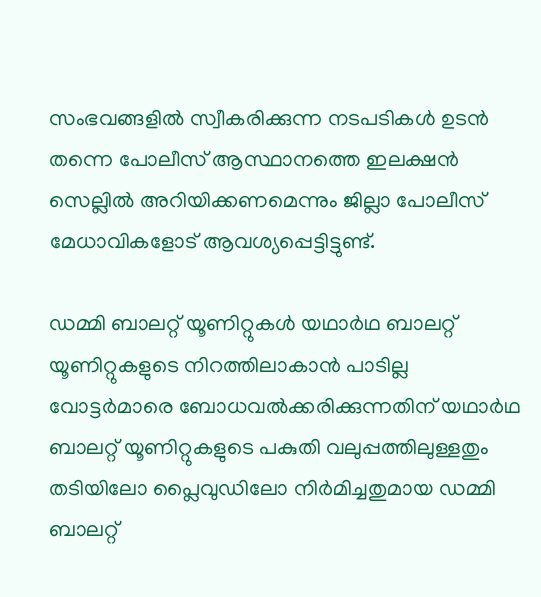സംഭവങ്ങളില്‍ സ്വീകരിക്കുന്ന നടപടികള്‍ ഉടന്‍ തന്നെ പോലീസ് ആസ്ഥാനത്തെ ഇലക്ഷന്‍ സെല്ലില്‍ അറിയിക്കണമെന്നും ജില്ലാ പോലീസ് മേധാവികളോട് ആവശ്യപ്പെട്ടിട്ടുണ്ട്.

ഡമ്മി ബാലറ്റ് യൂണിറ്റുകള്‍ യഥാര്‍ഥ ബാലറ്റ് യൂണിറ്റുകളുടെ നിറത്തിലാകാന്‍ പാടില്ല
വോട്ടര്‍മാരെ ബോധവല്‍ക്കരിക്കുന്നതിന് യഥാര്‍ഥ ബാലറ്റ് യൂണിറ്റുകളുടെ പകുതി വലുപ്പത്തിലുള്ളതും തടിയിലോ പ്ലൈവുഡിലോ നിര്‍മിച്ചതുമായ ഡമ്മി ബാലറ്റ്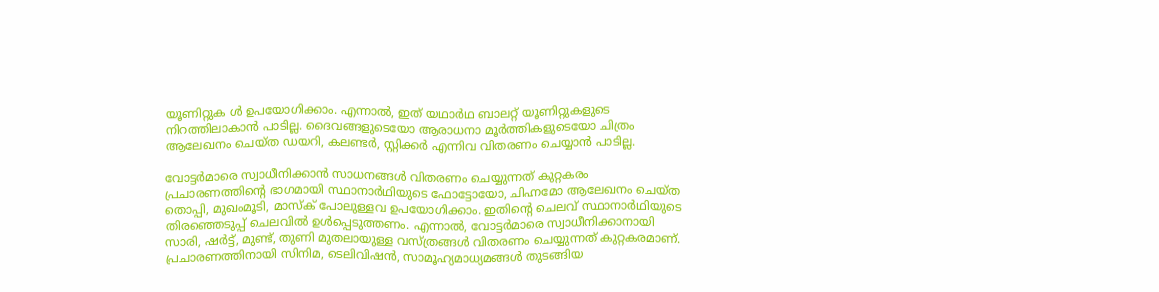യൂണിറ്റുക ള്‍ ഉപയോഗിക്കാം. എന്നാല്‍, ഇത് യഥാര്‍ഥ ബാലറ്റ് യൂണിറ്റുകളുടെ നിറത്തിലാകാന്‍ പാടില്ല. ദൈവങ്ങളുടെയോ ആരാധനാ മൂര്‍ത്തികളുടെയോ ചിത്രം ആലേഖനം ചെയ്ത ഡയറി, കലണ്ടര്‍, സ്റ്റിക്കര്‍ എന്നിവ വിതരണം ചെയ്യാന്‍ പാടില്ല.

വോട്ടര്‍മാരെ സ്വാധീനിക്കാന്‍ സാധനങ്ങള്‍ വിതരണം ചെയ്യുന്നത് കുറ്റകരം
പ്രചാരണത്തിന്റെ ഭാഗമായി സ്ഥാനാര്‍ഥിയുടെ ഫോട്ടോയോ, ചിഹ്നമോ ആലേഖനം ചെയ്ത തൊപ്പി, മുഖംമൂടി, മാസ്‌ക് പോലുള്ളവ ഉപയോഗിക്കാം. ഇതിന്റെ ചെലവ് സ്ഥാനാര്‍ഥിയുടെ തിരഞ്ഞെടുപ്പ് ചെലവില്‍ ഉള്‍പ്പെടുത്തണം. എന്നാല്‍, വോട്ടര്‍മാരെ സ്വാധീനിക്കാനായി സാരി, ഷര്‍ട്ട്, മുണ്ട്, തുണി മുതലായുള്ള വസ്ത്രങ്ങള്‍ വിതരണം ചെയ്യുന്നത് കുറ്റകരമാണ്. പ്രചാരണത്തിനായി സിനിമ, ടെലിവിഷന്‍, സാമൂഹ്യമാധ്യമങ്ങള്‍ തുടങ്ങിയ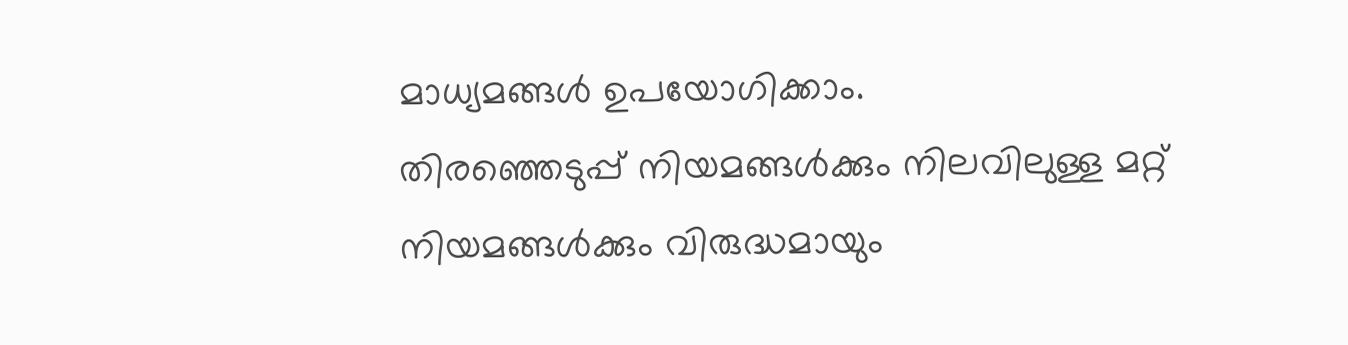മാധ്യമങ്ങള്‍ ഉപയോഗിക്കാം.
തിരഞ്ഞെടുപ്പ് നിയമങ്ങള്‍ക്കും നിലവിലുള്ള മറ്റ് നിയമങ്ങള്‍ക്കും വിരുദ്ധമായും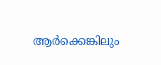ആര്‍ക്കെങ്കിലും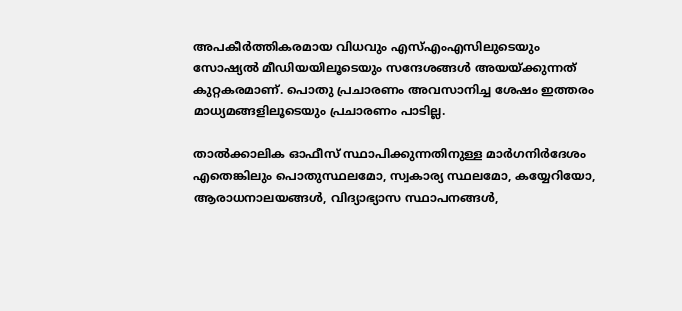അപകീര്‍ത്തികരമായ വിധവും എസ്എംഎസിലുടെയും സോഷ്യല്‍ മീഡിയയിലൂടെയും സന്ദേശങ്ങള്‍ അയയ്ക്കുന്നത് കുറ്റകരമാണ്. പൊതു പ്രചാരണം അവസാനിച്ച ശേഷം ഇത്തരം മാധ്യമങ്ങളിലൂടെയും പ്രചാരണം പാടില്ല.

താല്‍ക്കാലിക ഓഫീസ് സ്ഥാപിക്കുന്നതിനുള്ള മാര്‍ഗനിര്‍ദേശം
എതെങ്കിലും പൊതുസ്ഥലമോ, സ്വകാര്യ സ്ഥലമോ, കയ്യേറിയോ, ആരാധനാലയങ്ങള്‍, വിദ്യാഭ്യാസ സ്ഥാപനങ്ങള്‍,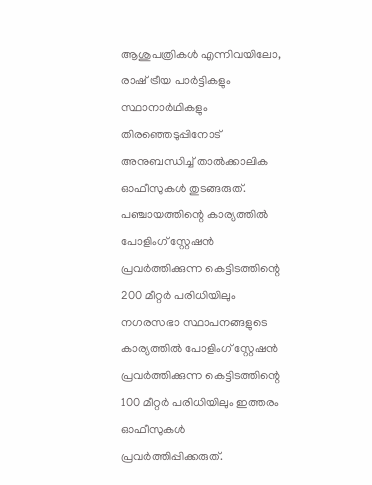ആശുപത്രികള്‍ എന്നിവയിലോ, രാഷ് ട്രീയ പാര്‍ട്ടികളും സ്ഥാനാര്‍ഥികളും തിരഞ്ഞെടുപ്പിനോട് അനുബന്ധിച്ച് താല്‍ക്കാലിക ഓഫീസുകള്‍ തുടങ്ങരുത്. പഞ്ചായത്തിന്റെ കാര്യത്തില്‍ പോളിംഗ് സ്റ്റേഷന്‍ പ്രവര്‍ത്തിക്കുന്ന കെട്ടിടത്തിന്റെ 200 മീറ്റര്‍ പരിധിയിലും നഗരസഭാ സ്ഥാപനങ്ങളുടെ കാര്യത്തില്‍ പോളിംഗ് സ്റ്റേഷന്‍ പ്രവര്‍ത്തിക്കുന്ന കെട്ടിടത്തിന്റെ 100 മീറ്റര്‍ പരിധിയിലും ഇത്തരം ഓഫീസുകള്‍ പ്രവര്‍ത്തിപ്പിക്കരുത്.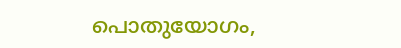പൊതുയോഗം,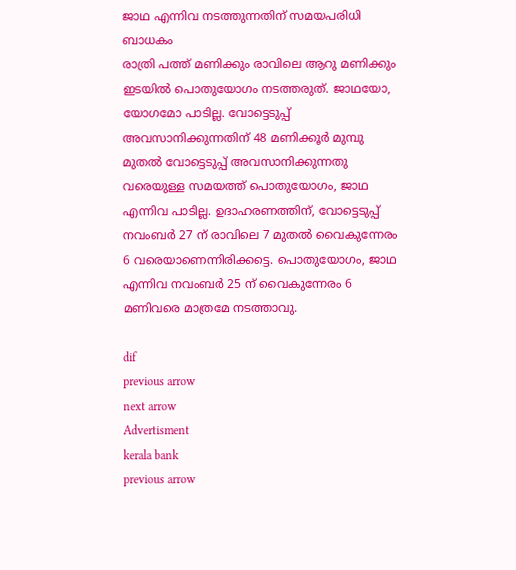ജാഥ എന്നിവ നടത്തുന്നതിന് സമയപരിധി ബാധകം
രാത്രി പത്ത് മണിക്കും രാവിലെ ആറു മണിക്കും ഇടയില്‍ പൊതുയോഗം നടത്തരുത്. ജാഥയോ, യോഗമോ പാടില്ല. വോട്ടെടുപ്പ് അവസാനിക്കുന്നതിന് 48 മണിക്കൂര്‍ മുമ്പു മുതല്‍ വോട്ടെടുപ്പ് അവസാനിക്കുന്നതു വരെയുള്ള സമയത്ത് പൊതുയോഗം, ജാഥ എന്നിവ പാടില്ല. ഉദാഹരണത്തിന്, വോട്ടെടുപ്പ് നവംബര്‍ 27 ന് രാവിലെ 7 മുതല്‍ വൈകുന്നേരം 6 വരെയാണെന്നിരിക്കട്ടെ. പൊതുയോഗം, ജാഥ എന്നിവ നവംബര്‍ 25 ന് വൈകുന്നേരം 6 മണിവരെ മാത്രമേ നടത്താവു.

dif
previous arrow
next arrow
Advertisment
kerala bank
previous arrow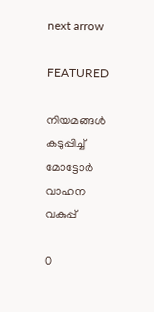next arrow

FEATURED

നിയമങ്ങള്‍ കടുപ്പിച്ച് മോട്ടോർ വാഹന വകുപ്പ്

0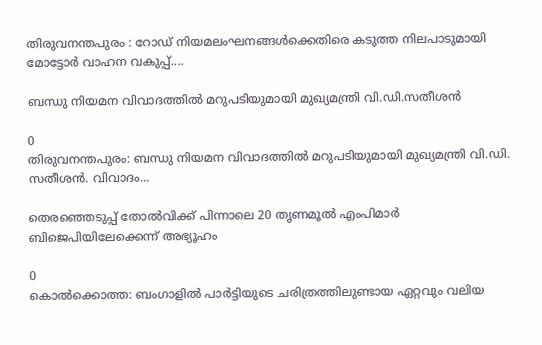തിരുവനന്തപുരം : റോഡ് നിയമലംഘനങ്ങൾക്കെതിരെ കടുത്ത നിലപാടുമായി മോട്ടോർ വാഹന വകുപ്പ്....

ബന്ധു നിയമന വിവാദത്തില്‍ മറുപടിയുമായി മുഖ്യമന്ത്രി വി.ഡി.സതീശന്‍

0
തിരുവനന്തപുരം: ബന്ധു നിയമന വിവാദത്തില്‍ മറുപടിയുമായി മുഖ്യമന്ത്രി വി.ഡി. സതീശന്‍. വിവാദം...

തെരഞ്ഞെടുപ്പ് തോൽവിക്ക് പിന്നാലെ 20 തൃണമൂൽ എംപിമാർ ബിജെപിയിലേക്കെന്ന് അഭ്യൂഹം

0
കൊൽക്കൊത്ത: ബംഗാളിൽ പാര്‍ട്ടിയുടെ ചരിത്രത്തിലുണ്ടായ ഏറ്റവും വലിയ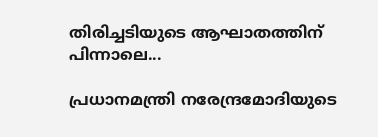തിരിച്ചടിയുടെ ആഘാതത്തിന് പിന്നാലെ...

പ്രധാനമന്ത്രി നരേന്ദ്രമോദിയുടെ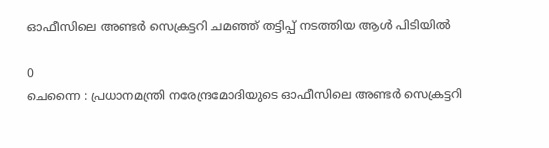ഓഫീസിലെ അണ്ടർ സെക്രട്ടറി ചമഞ്ഞ് തട്ടിപ്പ് നടത്തിയ ആൾ പിടിയിൽ

0
ചെന്നൈ : പ്രധാനമന്ത്രി നരേന്ദ്രമോദിയുടെ ഓഫീസിലെ അണ്ടർ സെക്രട്ടറി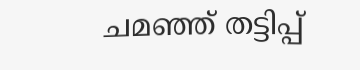ചമഞ്ഞ് തട്ടിപ്പ്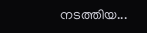നടത്തിയ...